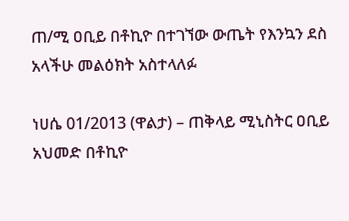ጠ/ሚ ዐቢይ በቶኪዮ በተገኘው ውጤት የእንኳን ደስ አላችሁ መልዕክት አስተላለፉ

ነሀሴ 01/2013 (ዋልታ) – ጠቅላይ ሚኒስትር ዐቢይ አህመድ በቶኪዮ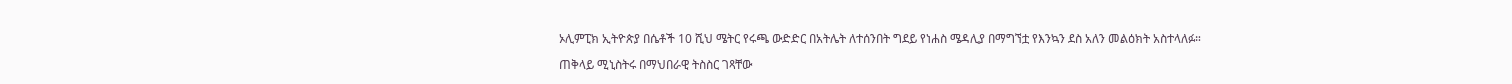ኦሊምፒክ ኢትዮጵያ በሴቶች 10 ሺህ ሜትር የሩጫ ውድድር በአትሌት ለተሰንበት ግደይ የነሐስ ሜዳሊያ በማግኘቷ የእንኳን ደስ አለን መልዕክት አስተላለፉ።

ጠቅላይ ሚኒስትሩ በማህበራዊ ትስስር ገጻቸው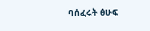ባሰፈሩት ፅሁፍ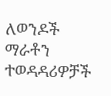ለወንዶች ማራቶን ተወዳዳሪዎቻች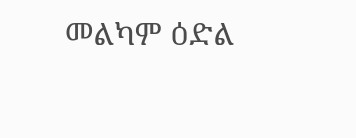መልካም ዕድል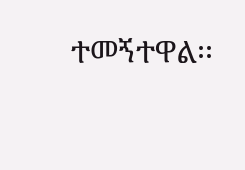ተመኝተዋል፡፡